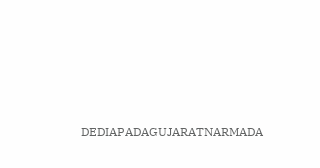DEDIAPADAGUJARATNARMADA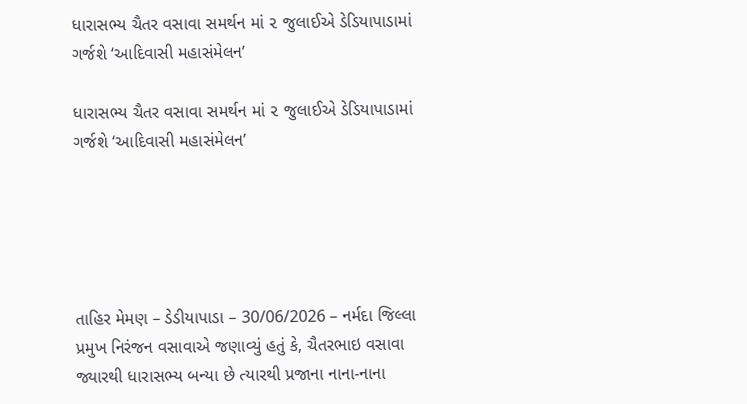ધારાસભ્ય ચૈતર વસાવા સમર્થન માં ૨ જુલાઈએ ડેડિયાપાડામાં ગર્જશે ‘આદિવાસી મહાસંમેલન’

ધારાસભ્ય ચૈતર વસાવા સમર્થન માં ૨ જુલાઈએ ડેડિયાપાડામાં ગર્જશે ‘આદિવાસી મહાસંમેલન’





તાહિર મેમણ – ડેડીયાપાડા – 30/06/2026 – નર્મદા જિલ્લા પ્રમુખ નિરંજન વસાવાએ જણાવ્યું હતું કે, ચૈતરભાઇ વસાવા જ્યારથી ધારાસભ્ય બન્યા છે ત્યારથી પ્રજાના નાના-નાના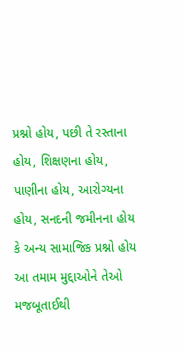પ્રશ્નો હોય, પછી તે રસ્તાના હોય, શિક્ષણના હોય, પાણીના હોય, આરોગ્યના હોય, સનદની જમીનના હોય કે અન્ય સામાજિક પ્રશ્નો હોય આ તમામ મુદ્દાઓને તેઓ મજબૂતાઈથી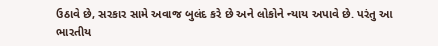ઉઠાવે છે, સરકાર સામે અવાજ બુલંદ કરે છે અને લોકોને ન્યાય અપાવે છે. પરંતુ આ ભારતીય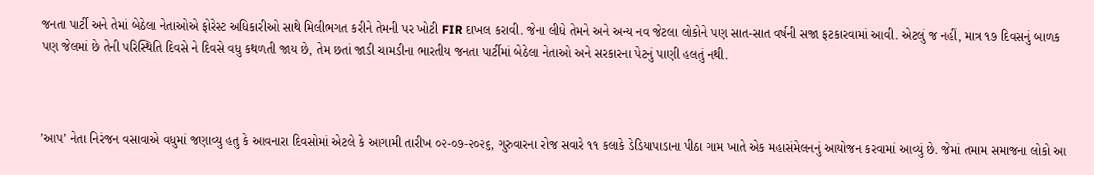જનતા પાર્ટી અને તેમાં બેઠેલા નેતાઓએ ફોરેસ્ટ અધિકારીઓ સાથે મિલીભગત કરીને તેમની પર ખોટી FIR દાખલ કરાવી. જેના લીધે તેમને અને અન્ય નવ જેટલા લોકોને પણ સાત-સાત વર્ષની સજા ફટકારવામાં આવી. એટલું જ નહીં, માત્ર ૧૭ દિવસનું બાળક પણ જેલમાં છે તેની પરિસ્થિતિ દિવસે ને દિવસે વધુ કથળતી જાય છે, તેમ છતાં જાડી ચામડીના ભારતીય જનતા પાર્ટીમાં બેઠેલા નેતાઓ અને સરકારના પેટનું પાણી હલતું નથી.



’આપ’ નેતા નિરંજન વસાવાએ વધુમાં જણાવ્યુ હતુ કે આવનારા દિવસોમાં એટલે કે આગામી તારીખ ૦૨-૦૭-૨૦૨૬, ગુરુવારના રોજ સવારે ૧૧ કલાકે ડેડિયાપાડાના પીઠા ગામ ખાતે એક મહાસંમેલનનું આયોજન કરવામાં આવ્યું છે. જેમાં તમામ સમાજના લોકો આ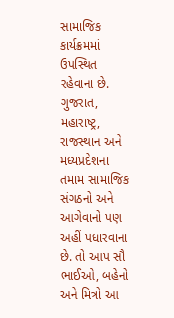સામાજિક કાર્યક્રમમાં ઉપસ્થિત રહેવાના છે. ગુજરાત, મહારાષ્ટ્ર, રાજસ્થાન અને મધ્યપ્રદેશના તમામ સામાજિક સંગઠનો અને આગેવાનો પણ અહીં પધારવાના છે. તો આપ સૌ ભાઈઓ, બહેનો અને મિત્રો આ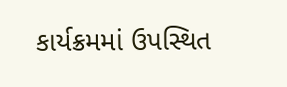કાર્યક્રમમાં ઉપસ્થિત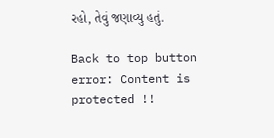રહો, તેવું જણાવ્યુ હતું.

Back to top button
error: Content is protected !!